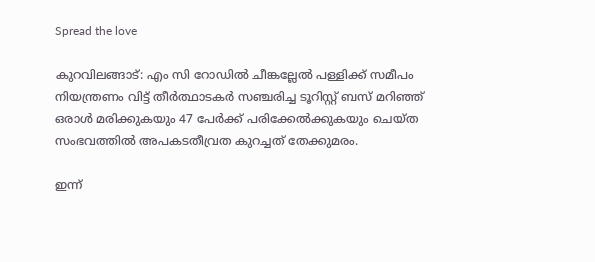Spread the love

കുറവിലങ്ങാട്: എം സി റോഡില്‍ ചീങ്കല്ലേല്‍ പള്ളിക്ക് സമീപം നിയന്ത്രണം വിട്ട് തീര്‍ത്ഥാടകര്‍ സഞ്ചരിച്ച ടൂറിസ്റ്റ് ബസ് മറിഞ്ഞ് ഒരാള്‍ മരിക്കുകയും 47 പേര്‍ക്ക് പരിക്കേല്‍ക്കുകയും ചെയ്ത സംഭവത്തില്‍ അപകടതീവ്രത കുറച്ചത് തേക്കുമരം.

ഇന്ന്‌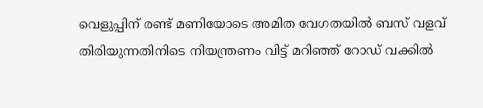വെളുപ്പിന് രണ്ട് മണിയോടെ അമിത വേഗതയില്‍ ബസ് വളവ് തിരിയുന്നതിനിടെ നിയന്ത്രണം വിട്ട് മറിഞ്ഞ് റോഡ് വക്കില്‍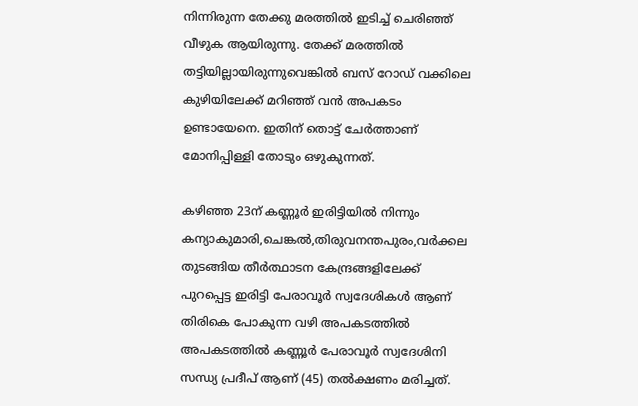നിന്നിരുന്ന തേക്കു മരത്തില്‍ ഇടിച്ച് ചെരിഞ്ഞ് വീഴുക ആയിരുന്നു. തേക്ക് മരത്തില്‍ തട്ടിയില്ലായിരുന്നുവെങ്കില്‍ ബസ് റോഡ് വക്കിലെ കുഴിയിലേക്ക് മറിഞ്ഞ് വന്‍ അപകടം ഉണ്ടായേനെ. ഇതിന് തൊട്ട് ചേര്‍ത്താണ് മോനിപ്പിള്ളി തോടും ഒഴുകുന്നത്.

കഴിഞ്ഞ 23ന് കണ്ണൂര്‍ ഇരിട്ടിയില്‍ നിന്നും കന്യാകുമാരി,ചെങ്കല്‍,തിരുവനന്തപുരം,വര്‍ക്കല തുടങ്ങിയ തീര്‍ത്ഥാടന കേന്ദ്രങ്ങളിലേക്ക് പുറപ്പെട്ട ഇരിട്ടി പേരാവൂര്‍ സ്വദേശികള്‍ ആണ് തിരികെ പോകുന്ന വഴി അപകടത്തില്‍ അപകടത്തില്‍ കണ്ണൂര്‍ പേരാവൂര്‍ സ്വദേശിനി സന്ധ്യ പ്രദീപ് ആണ് (45) തല്‍ക്ഷണം മരിച്ചത്.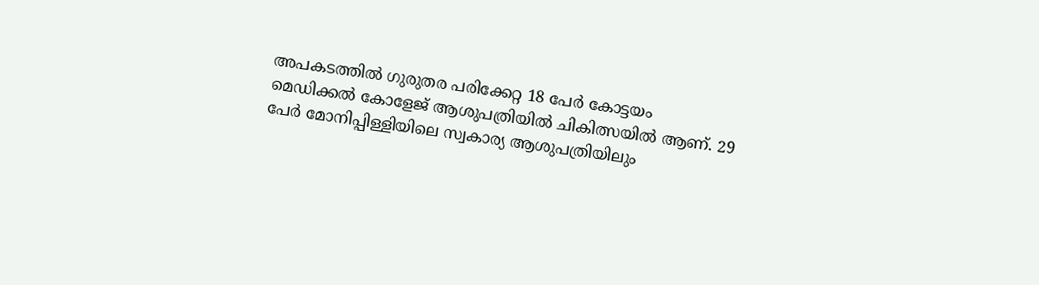അപകടത്തില്‍ ഗുരുതര പരിക്കേറ്റ 18 പേര്‍ കോട്ടയം മെഡിക്കല്‍ കോളേജ് ആശുപത്രിയില്‍ ചികിത്സയില്‍ ആണ്. 29 പേര്‍ മോനിപ്പിള്ളിയിലെ സ്വകാര്യ ആശുപത്രിയിലും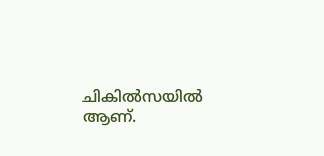ചികില്‍സയില്‍ ആണ്.